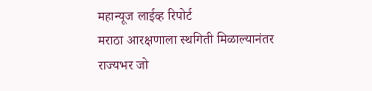महान्यूज लाईव्ह रिपोर्ट
मराठा आरक्षणाला स्थगिती मिळाल्यानंतर राज्यभर जो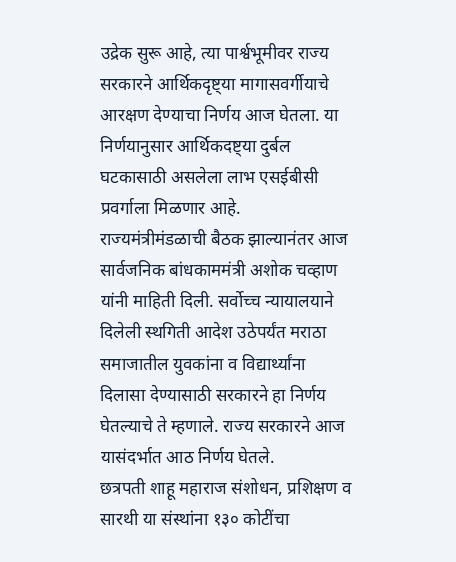उद्रेक सुरू आहे, त्या पार्श्वभूमीवर राज्य सरकारने आर्थिकदृष्ट्या मागासवर्गीयाचे आरक्षण देण्याचा निर्णय आज घेतला. या निर्णयानुसार आर्थिकदष्ट्या दुर्बल घटकासाठी असलेला लाभ एसईबीसी प्रवर्गाला मिळणार आहे.
राज्यमंत्रीमंडळाची बैठक झाल्यानंतर आज सार्वजनिक बांधकाममंत्री अशोक चव्हाण यांनी माहिती दिली. सर्वोच्च न्यायालयाने दिलेली स्थगिती आदेश उठेपर्यंत मराठा समाजातील युवकांना व विद्यार्थ्यांना दिलासा देण्यासाठी सरकारने हा निर्णय घेतल्याचे ते म्हणाले. राज्य सरकारने आज यासंदर्भात आठ निर्णय घेतले.
छत्रपती शाहू महाराज संशोधन, प्रशिक्षण व सारथी या संस्थांना १३० कोटींचा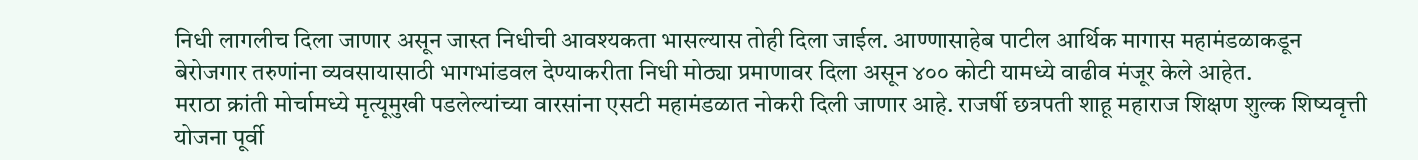निधी लागलीच दिला जाणार असून जास्त निधीची आवश्यकता भासल्यास तोही दिला जाईल. आण्णासाहेब पाटील आर्थिक मागास महामंडळाकडून बेरोजगार तरुणांना व्यवसायासाठी भागभांडवल देण्याकरीता निधी मोठ्या प्रमाणावर दिला असून ४०० कोटी यामध्ये वाढीव मंजूर केले आहेत.
मराठा क्रांती मोर्चामध्ये मृत्यूमुखी पडलेल्यांच्या वारसांना एसटी महामंडळात नोकरी दिली जाणार आहे. राजर्षी छत्रपती शाहू महाराज शिक्षण शुल्क शिष्यवृत्ती योजना पूर्वी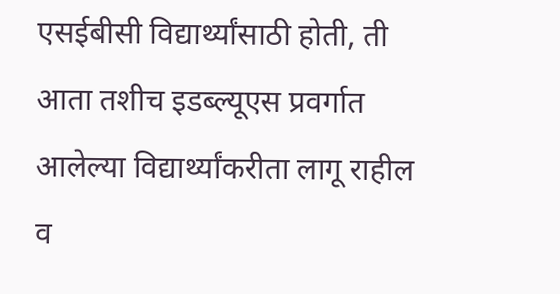एसईबीसी विद्यार्थ्यांसाठी होती, ती आता तशीच इडब्ल्यूएस प्रवर्गात आलेल्या विद्यार्थ्यांकरीता लागू राहील व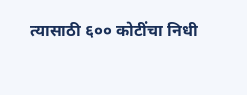त्यासाठी ६०० कोटींचा निधी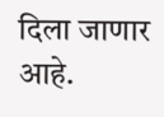दिला जाणार आहे.